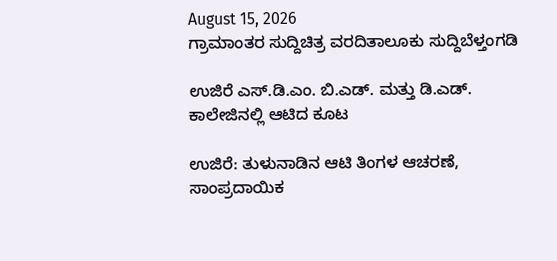August 15, 2026
ಗ್ರಾಮಾಂತರ ಸುದ್ದಿಚಿತ್ರ ವರದಿತಾಲೂಕು ಸುದ್ದಿಬೆಳ್ತಂಗಡಿ

ಉಜಿರೆ ಎಸ್.ಡಿ.ಎಂ. ಬಿ.ಎಡ್. ಮತ್ತು ಡಿ.ಎಡ್. ಕಾಲೇಜಿನಲ್ಲಿ ಆಟಿದ ಕೂಟ

ಉಜಿರೆ: ತುಳುನಾಡಿನ ಆಟಿ ತಿಂಗಳ ಆಚರಣೆ, ಸಾಂಪ್ರದಾಯಿಕ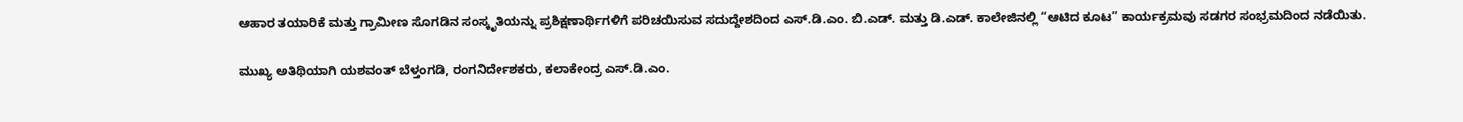ಆಹಾರ ತಯಾರಿಕೆ ಮತ್ತು ಗ್ರಾಮೀಣ ಸೊಗಡಿನ ಸಂಸ್ಕೃತಿಯನ್ನು ಪ್ರಶಿಕ್ಷಣಾರ್ಥಿಗಳಿಗೆ ಪರಿಚಯಿಸುವ ಸದುದ್ದೇಶದಿಂದ ಎಸ್.ಡಿ.ಎಂ. ಬಿ.ಎಡ್. ಮತ್ತು ಡಿ.ಎಡ್. ಕಾಲೇಜಿನಲ್ಲಿ “ಆಟಿದ ಕೂಟ” ಕಾರ್ಯಕ್ರಮವು ಸಡಗರ ಸಂಭ್ರಮದಿಂದ ನಡೆಯಿತು.

ಮುಖ್ಯ ಅತಿಥಿಯಾಗಿ ಯಶವಂತ್ ಬೆಳ್ತಂಗಡಿ, ರಂಗನಿರ್ದೇಶಕರು, ಕಲಾಕೇಂದ್ರ ಎಸ್.ಡಿ.ಎಂ.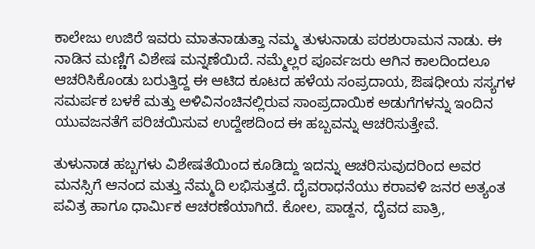ಕಾಲೇಜು ಉಜಿರೆ ಇವರು ಮಾತನಾಡುತ್ತಾ ನಮ್ಮ ತುಳುನಾಡು ಪರಶುರಾಮನ ನಾಡು. ಈ ನಾಡಿನ ಮಣ್ಣಿಗೆ ವಿಶೇಷ ಮನ್ನಣೆಯಿದೆ. ನಮ್ಮೆಲ್ಲರ ಪೂರ್ವಜರು ಆಗಿನ ಕಾಲದಿಂದಲೂ ಆಚರಿಸಿಕೊಂಡು ಬರುತ್ತಿದ್ದ ಈ ಆಟಿದ ಕೂಟದ ಹಳೆಯ ಸಂಪ್ರದಾಯ, ಔಷಧೀಯ ಸಸ್ಯಗಳ ಸಮರ್ಪಕ ಬಳಕೆ ಮತ್ತು ಅಳಿವಿನಂಚಿನಲ್ಲಿರುವ ಸಾಂಪ್ರದಾಯಿಕ ಅಡುಗೆಗಳನ್ನು ಇಂದಿನ ಯುವಜನತೆಗೆ ಪರಿಚಯಿಸುವ ಉದ್ದೇಶದಿಂದ ಈ ಹಬ್ಬವನ್ನು ಆಚರಿಸುತ್ತೇವೆ.

ತುಳುನಾಡ ಹಬ್ಬಗಳು ವಿಶೇಷತೆಯಿಂದ ಕೂಡಿದ್ದು ಇದನ್ನು ಆಚರಿಸುವುದರಿಂದ ಅವರ ಮನಸ್ಸಿಗೆ ಆನಂದ ಮತ್ತು ನೆಮ್ಮದಿ ಲಭಿಸುತ್ತದೆ. ದೈವರಾಧನೆಯು ಕರಾವಳಿ ಜನರ ಅತ್ಯಂತ ಪವಿತ್ರ ಹಾಗೂ ಧಾರ್ಮಿಕ ಆಚರಣೆಯಾಗಿದೆ. ಕೋಲ, ಪಾಡ್ದನ, ದೈವದ ಪಾತ್ರಿ,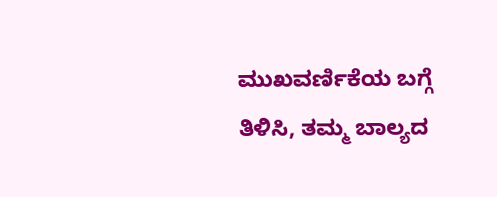ಮುಖವರ್ಣಿಕೆಯ ಬಗ್ಗೆ ತಿಳಿಸಿ, ತಮ್ಮ ಬಾಲ್ಯದ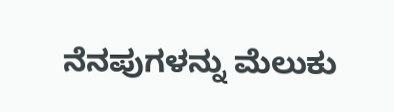ನೆನಪುಗಳನ್ನು ಮೆಲುಕು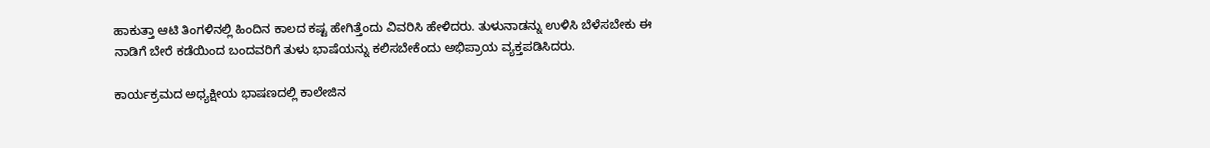ಹಾಕುತ್ತಾ ಆಟಿ ತಿಂಗಳಿನಲ್ಲಿ ಹಿಂದಿನ ಕಾಲದ ಕಷ್ಟ ಹೇಗಿತ್ತೆಂದು ವಿವರಿಸಿ ಹೇಳಿದರು. ತುಳುನಾಡನ್ನು ಉಳಿಸಿ ಬೆಳೆಸಬೇಕು ಈ ನಾಡಿಗೆ ಬೇರೆ ಕಡೆಯಿಂದ ಬಂದವರಿಗೆ ತುಳು ಭಾಷೆಯನ್ನು ಕಲಿಸಬೇಕೆಂದು ಅಭಿಪ್ರಾಯ ವ್ಯಕ್ತಪಡಿಸಿದರು.

ಕಾರ್ಯಕ್ರಮದ ಅಧ್ಯಕ್ಷೀಯ ಭಾಷಣದಲ್ಲಿ ಕಾಲೇಜಿನ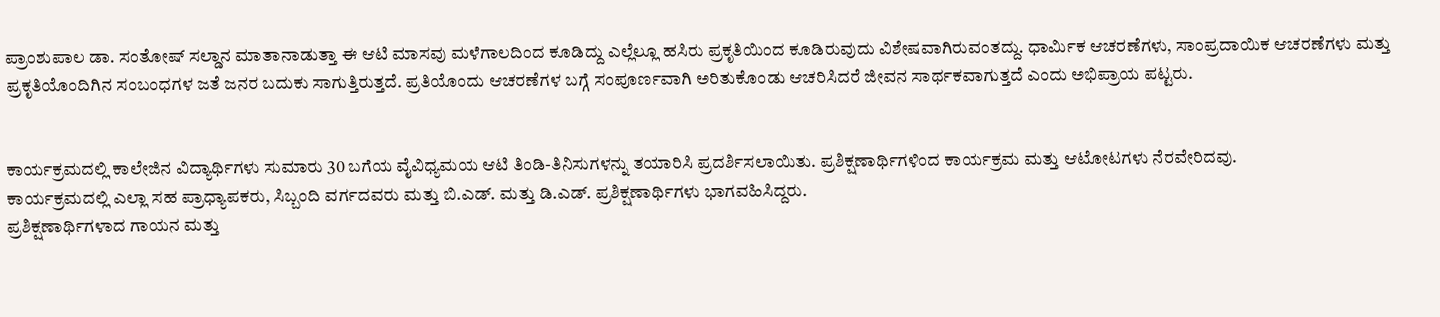ಪ್ರಾಂಶುಪಾಲ ಡಾ. ಸಂತೋಷ್ ಸಲ್ಡಾನ ಮಾತಾನಾಡುತ್ತಾ ಈ ಆಟಿ ಮಾಸವು ಮಳೆಗಾಲದಿಂದ ಕೂಡಿದ್ದು ಎಲ್ಲೆಲ್ಲೂ ಹಸಿರು ಪ್ರಕೃತಿಯಿಂದ ಕೂಡಿರುವುದು ವಿಶೇಷವಾಗಿರುವಂತದ್ದು. ಧಾರ್ಮಿಕ ಆಚರಣೆಗಳು, ಸಾಂಪ್ರದಾಯಿಕ ಆಚರಣೆಗಳು ಮತ್ತು ಪ್ರಕೃತಿಯೊಂದಿಗಿನ ಸಂಬಂಧಗಳ ಜತೆ ಜನರ ಬದುಕು ಸಾಗುತ್ತಿರುತ್ತದೆ. ಪ್ರತಿಯೊಂದು ಆಚರಣೆಗಳ ಬಗ್ಗೆ ಸಂಪೂರ್ಣವಾಗಿ ಅರಿತುಕೊಂಡು ಆಚರಿಸಿದರೆ ಜೀವನ ಸಾರ್ಥಕವಾಗುತ್ತದೆ ಎಂದು ಅಭಿಪ್ರಾಯ ಪಟ್ಟರು.


ಕಾರ್ಯಕ್ರಮದಲ್ಲಿ ಕಾಲೇಜಿನ ವಿದ್ಯಾರ್ಥಿಗಳು ಸುಮಾರು 30 ಬಗೆಯ ವೈವಿಧ್ಯಮಯ ಆಟಿ ತಿಂಡಿ-ತಿನಿಸುಗಳನ್ನು ತಯಾರಿಸಿ ಪ್ರದರ್ಶಿಸಲಾಯಿತು. ಪ್ರಶಿಕ್ಷಣಾರ್ಥಿಗಳಿಂದ ಕಾರ್ಯಕ್ರಮ ಮತ್ತು ಆಟೋಟಗಳು ನೆರವೇರಿದವು.
ಕಾರ್ಯಕ್ರಮದಲ್ಲಿ ಎಲ್ಲಾ ಸಹ ಪ್ರಾಧ್ಯಾಪಕರು, ಸಿಬ್ಬಂದಿ ವರ್ಗದವರು ಮತ್ತು ಬಿ.ಎಡ್. ಮತ್ತು ಡಿ.ಎಡ್. ಪ್ರಶಿಕ್ಷಣಾರ್ಥಿಗಳು ಭಾಗವಹಿಸಿದ್ದರು.
ಪ್ರಶಿಕ್ಷಣಾರ್ಥಿಗಳಾದ ಗಾಯನ ಮತ್ತು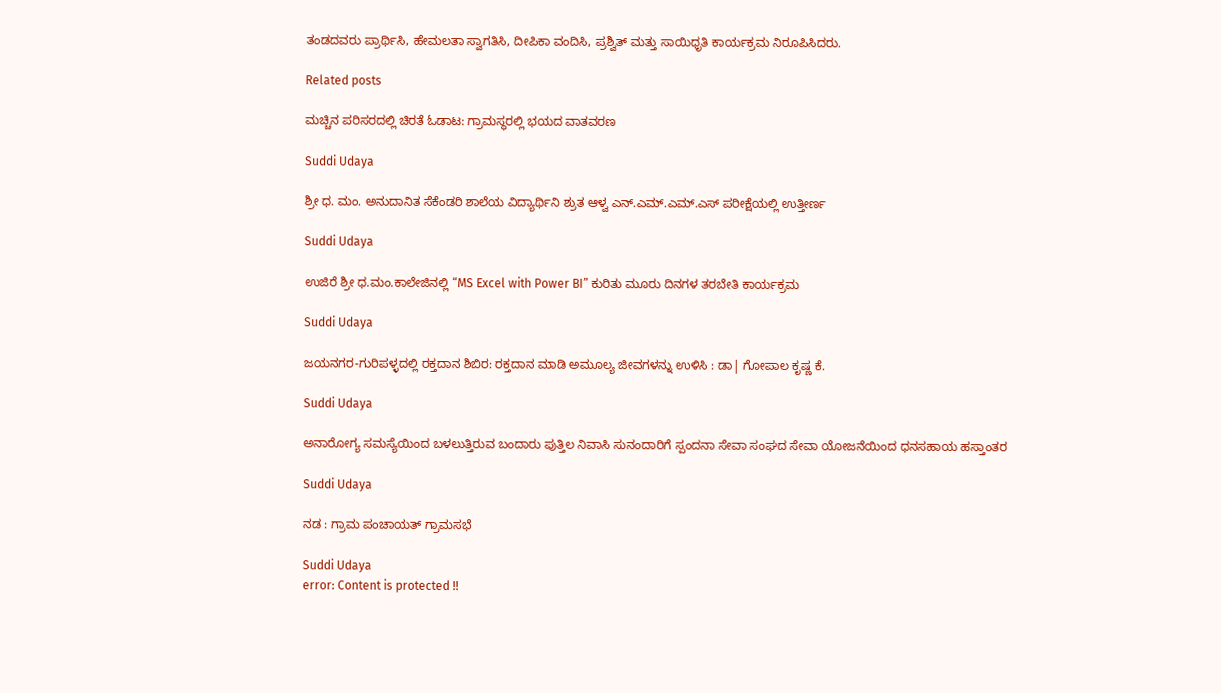ತಂಡದವರು ಪ್ರಾರ್ಥಿಸಿ, ಹೇಮಲತಾ ಸ್ವಾಗತಿಸಿ, ದೀಪಿಕಾ ವಂದಿಸಿ, ಪ್ರಶ್ವಿತ್ ಮತ್ತು ಸಾಯಿಧೃತಿ ಕಾರ್ಯಕ್ರಮ ನಿರೂಪಿಸಿದರು.

Related posts

ಮಚ್ಚಿನ ಪರಿಸರದಲ್ಲಿ ಚಿರತೆ ಓಡಾಟ: ಗ್ರಾಮಸ್ಥರಲ್ಲಿ ಭಯದ ವಾತವರಣ

Suddi Udaya

ಶ್ರೀ ಧ. ಮಂ. ಅನುದಾನಿತ ಸೆಕೆಂಡರಿ ಶಾಲೆಯ ವಿದ್ಯಾರ್ಥಿನಿ ಶ್ರುತ ಆಳ್ವ ಎನ್.ಎಮ್.ಎಮ್.ಎಸ್ ಪರೀಕ್ಷೆಯಲ್ಲಿ ಉತ್ತೀರ್ಣ

Suddi Udaya

ಉಜಿರೆ ಶ್ರೀ ಧ.ಮಂ.ಕಾಲೇಜಿನಲ್ಲಿ “MS Excel with Power BI” ಕುರಿತು ಮೂರು ದಿನಗಳ ತರಬೇತಿ ಕಾರ್ಯಕ್ರಮ

Suddi Udaya

ಜಯನಗರ-ಗುರಿಪಳ್ಳದಲ್ಲಿ ರಕ್ತದಾನ ಶಿಬಿರ: ರಕ್ತದಾನ ಮಾಡಿ ಅಮೂಲ್ಯ ಜೀವಗಳನ್ನು ಉಳಿಸಿ : ಡಾ| ಗೋಪಾಲ ಕೃಷ್ಣ ಕೆ.

Suddi Udaya

ಅನಾರೋಗ್ಯ ಸಮಸ್ಯೆಯಿಂದ ಬಳಲುತ್ತಿರುವ ಬಂದಾರು ಪುತ್ತಿಲ ನಿವಾಸಿ ಸುನಂದಾರಿಗೆ ಸ್ಪಂದನಾ ಸೇವಾ ಸಂಘದ ಸೇವಾ ಯೋಜನೆಯಿಂದ ಧನಸಹಾಯ ಹಸ್ತಾಂತರ

Suddi Udaya

ನಡ : ಗ್ರಾಮ ಪಂಚಾಯತ್ ಗ್ರಾಮಸಭೆ

Suddi Udaya
error: Content is protected !!